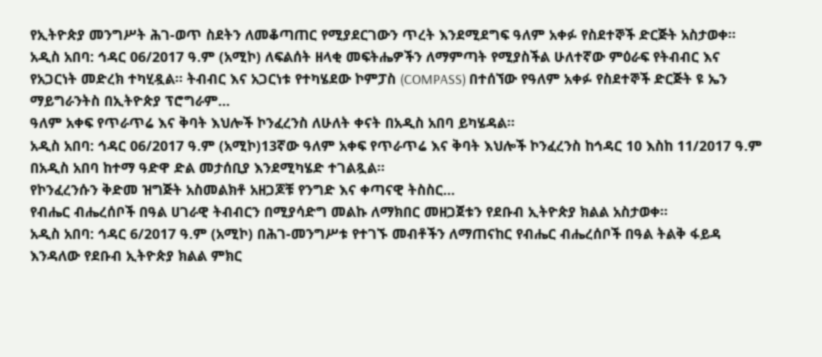የኢትዮጵያ መንግሥት ሕገ-ወጥ ስደትን ለመቆጣጠር የሚያደርገውን ጥረት እንደሚደግፍ ዓለም አቀፉ የስደተኞች ድርጅት አስታወቀ።
አዲስ አበባ: ኅዳር 06/2017 ዓ.ም (አሚኮ) ለፍልሰት ዘላቂ መፍትሔዎችን ለማምጣት የሚያስችል ሁለተኛው ምዕራፍ የትብብር እና የአጋርነት መድረክ ተካሂዷል። ትብብር እና አጋርነቱ የተካሄደው ኮምፓስ (COMPASS) በተሰኘው የዓለም አቀፉ የስደተኞች ድርጅት ዩ ኤን ማይግራንትስ በኢትዮጵያ ፕሮግራም...
ዓለም አቀፍ የጥራጥሬ እና ቅባት እህሎች ኮንፈረንስ ለሁለት ቀናት በአዲስ አበባ ይካሄዳል።
አዲስ አበባ: ኅዳር 06/2017 ዓ.ም (አሚኮ)13ኛው ዓለም አቀፍ የጥራጥሬ እና ቅባት እህሎች ኮንፈረንስ ከኅዳር 10 እስከ 11/2017 ዓ.ም በአዲስ አበባ ከተማ ዓድዋ ድል መታሰቢያ እንደሚካሄድ ተገልጿል።
የኮንፈረንሱን ቅድመ ዝግጅት አስመልክቶ አዘጋጆቹ የንግድ እና ቀጣናዊ ትስስር...
የብሔር ብሔረሰቦች በዓል ሀገራዊ ትብብርን በሚያሳድግ መልኩ ለማክበር መዘጋጀቱን የደቡብ ኢትዮጵያ ክልል አስታወቀ።
አዲስ አበባ: ኅዳር 6/2017 ዓ.ም (አሚኮ) በሕገ-መንግሥቱ የተገኙ መብቶችን ለማጠናከር የብሔር ብሔረሰቦች በዓል ትልቅ ፋይዳ እንዳለው የደቡብ ኢትዮጵያ ክልል ምክር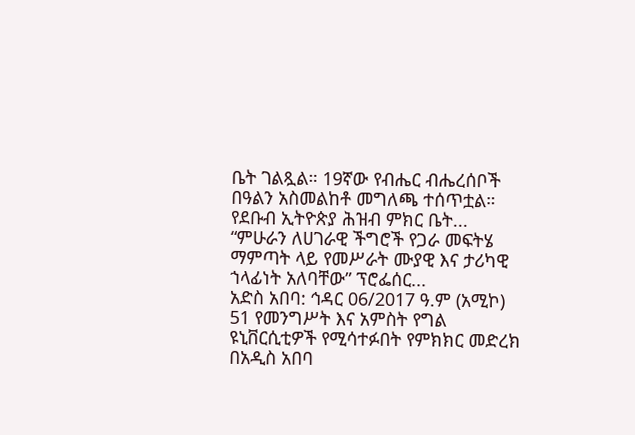ቤት ገልጿል። 19ኛው የብሔር ብሔረሰቦች በዓልን አስመልከቶ መግለጫ ተሰጥቷል።
የደቡብ ኢትዮጵያ ሕዝብ ምክር ቤት...
“ምሁራን ለሀገራዊ ችግሮች የጋራ መፍትሄ ማምጣት ላይ የመሥራት ሙያዊ እና ታሪካዊ ኀላፊነት አለባቸው” ፕሮፌሰር...
አድስ አበባ: ኅዳር 06/2017 ዓ.ም (አሚኮ) 51 የመንግሥት እና አምስት የግል ዩኒቨርሲቲዎች የሚሳተፉበት የምክክር መድረክ በአዲስ አበባ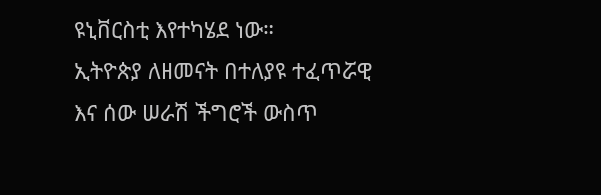ዩኒቨርስቲ እየተካሄደ ነው።
ኢትዮጵያ ለዘመናት በተለያዩ ተፈጥሯዊ እና ሰው ሠራሽ ችግሮች ውስጥ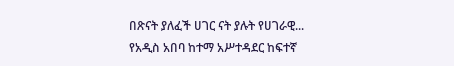በጽናት ያለፈች ሀገር ናት ያሉት የሀገራዊ...
የአዲስ አበባ ከተማ አሥተዳደር ከፍተኛ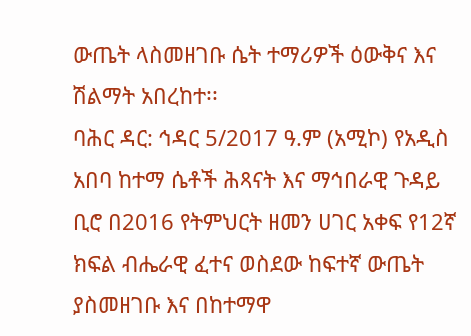ውጤት ላስመዘገቡ ሴት ተማሪዎች ዕውቅና እና ሽልማት አበረከተ፡፡
ባሕር ዳር: ኅዳር 5/2017 ዓ.ም (አሚኮ) የአዲስ አበባ ከተማ ሴቶች ሕጻናት እና ማኅበራዊ ጉዳይ ቢሮ በ2016 የትምህርት ዘመን ሀገር አቀፍ የ12ኛ ክፍል ብሔራዊ ፈተና ወስደው ከፍተኛ ውጤት ያስመዘገቡ እና በከተማዋ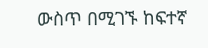ውስጥ በሚገኙ ከፍተኛ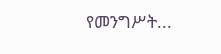የመንግሥት...